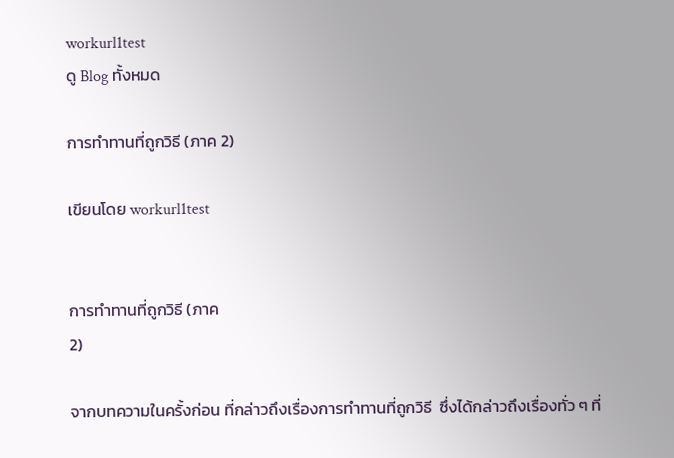workurl1test
ดู Blog ทั้งหมด

การทำทานที่ถูกวิธี (ภาค 2)

เขียนโดย workurl1test


การทำทานที่ถูกวิธี (ภาค
2)

จากบทความในครั้งก่อน ที่กล่าวถึงเรื่องการทำทานที่ถูกวิธี  ซึ่งได้กล่าวถึงเรื่องทั่ว ๆ ที่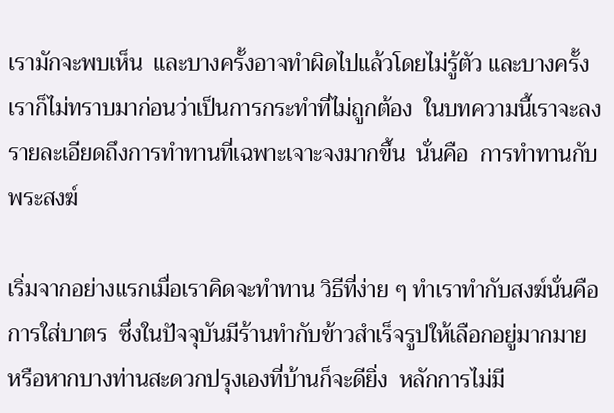เรามักจะพบเห็น  และบางครั้งอาจทำผิดไปแล้วโดยไม่รู้ตัว และบางครั้งเราก็ไม่ทราบมาก่อนว่าเป็นการกระทำที่ไม่ถูกต้อง  ในบทความนี้เราจะลงรายละเอียดถึงการทำทานที่เฉพาะเจาะจงมากขึ้น  นั่นคือ  การทำทานกับพระสงฆ์

เริ่มจากอย่างแรกเมื่อเราคิดจะทำทาน วิธีที่ง่าย ๆ ทำเราทำกับสงฆ์นั่นคือการใส่บาตร  ซึ่งในปัจจุบันมีร้านทำกับข้าวสำเร็จรูปให้เลือกอยู่มากมาย  หรือหากบางท่านสะดวกปรุงเองที่บ้านก็จะดียิ่ง  หลักการไม่มี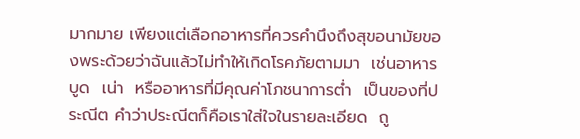มากมาย เพียงแต่เลือกอาหารที่ควรคำนึงถึงสุขอนามัยของพระด้วยว่าฉันแล้วไม่ทำให้เกิดโรคภัยตามมา  เช่นอาหารบูด  เน่า  หรืออาหารที่มีคุณค่าโภชนาการต่ำ  เป็นของที่ประณีต คำว่าประณีตก็คือเราใส่ใจในรายละเอียด  ถู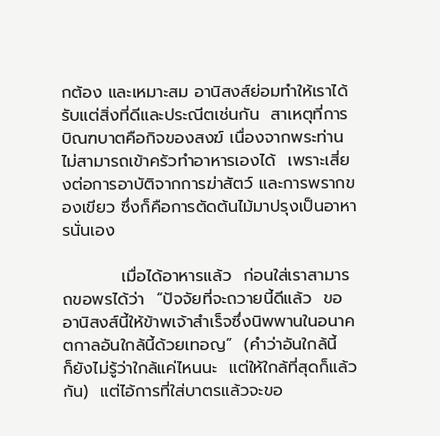กต้อง และเหมาะสม อานิสงส์ย่อมทำให้เราได้รับแต่สิ่งที่ดีและประณีตเช่นกัน  สาเหตุที่การบิณฑบาตคือกิจของสงฆ์ เนื่องจากพระท่านไม่สามารถเข้าครัวทำอาหารเองได้  เพราะเสี่ยงต่อการอาบัติจากการฆ่าสัตว์ และการพรากของเขียว ซึ่งก็คือการตัดต้นไม้มาปรุงเป็นอาหารนั่นเอง

          เมื่อได้อาหารแล้ว  ก่อนใส่เราสามารถขอพรได้ว่า  “ปัจจัยที่จะถวายนี้ดีแล้ว  ขออานิสงส์นี้ให้ข้าพเจ้าสำเร็จซึ่งนิพพานในอนาคตกาลอันใกล้นี้ด้วยเทอญ”  (คำว่าอันใกล้นี้  ก็ยังไม่รู้ว่าใกล้แค่ไหนนะ  แต่ให้ใกล้ที่สุดก็แล้วกัน)  แต่ไอ้การที่ใส่บาตรแล้วจะขอ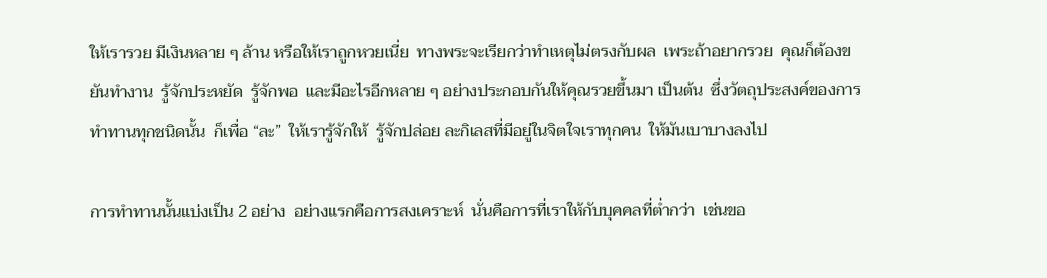ให้เรารวย มีเงินหลาย ๆ ล้าน หรือให้เราถูกหวยเนี่ย  ทางพระจะเรียกว่าทำเหตุไม่ตรงกับผล  เพระถ้าอยากรวย  คุณก็ต้องขยันทำงาน  รู้จักประหยัด  รู้จักพอ  และมีอะไรอีกหลาย ๆ อย่างประกอบกันให้คุณรวยขึ้นมา เป็นต้น  ซึ่งวัตถุประสงค์ของการทำทานทุกชนิดนั้น  ก็เพื่อ “ละ”  ให้เรารู้จักให้  รู้จักปล่อย ละกิเลสที่มีอยู่ในจิตใจเราทุกคน  ให้มันเบาบางลงไป

การทำทานนั้นแบ่งเป็น 2 อย่าง  อย่างแรกคือการสงเคราะห์  นั่นคือการที่เราให้กับบุคคลที่ต่ำกว่า  เช่นขอ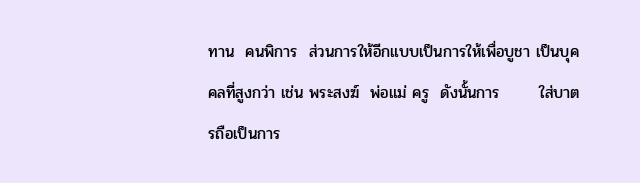ทาน  คนพิการ  ส่วนการให้อีกแบบเป็นการให้เพื่อบูชา เป็นบุคคลที่สูงกว่า เช่น พระสงฆ์  พ่อแม่ ครู  ดังนั้นการ       ใส่บาตรถือเป็นการ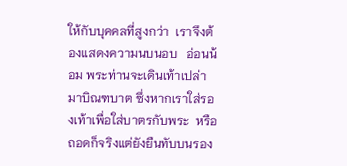ให้กับบุคคลที่สูงกว่า  เราจึงต้องแสดงความนบนอบ   อ่อนน้อม พระท่านจะเดินเท้าเปล่ามาบิณฑบาต ซึ่งหากเราใส่รองเท้าเพื่อใส่บาตรกับพระ  หรือถอดก็จริงแต่ยังยืนทับบนรอง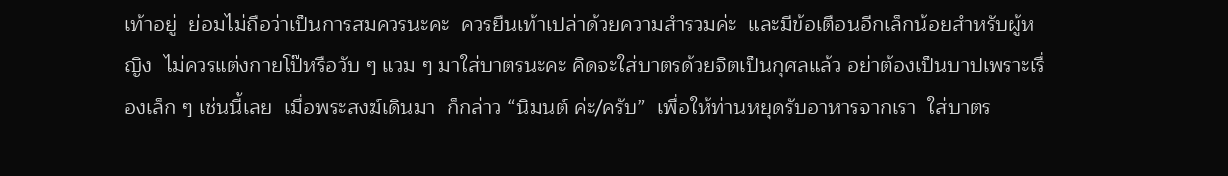เท้าอยู่  ย่อมไม่ถือว่าเป็นการสมควรนะคะ  ควรยืนเท้าเปล่าด้วยความสำรวมค่ะ  และมีข้อเตือนอีกเล็กน้อยสำหรับผู้หญิง  ไม่ควรแต่งกายโป๊หรือวับ ๆ แวม ๆ มาใส่บาตรนะคะ คิดจะใส่บาตรด้วยจิตเป็นกุศลแล้ว อย่าต้องเป็นบาปเพราะเรื่องเล็ก ๆ เช่นนี้เลย  เมื่อพระสงฆ์เดินมา  ก็กล่าว “นิมนต์ ค่ะ/ครับ”  เพื่อให้ท่านหยุดรับอาหารจากเรา  ใส่บาตร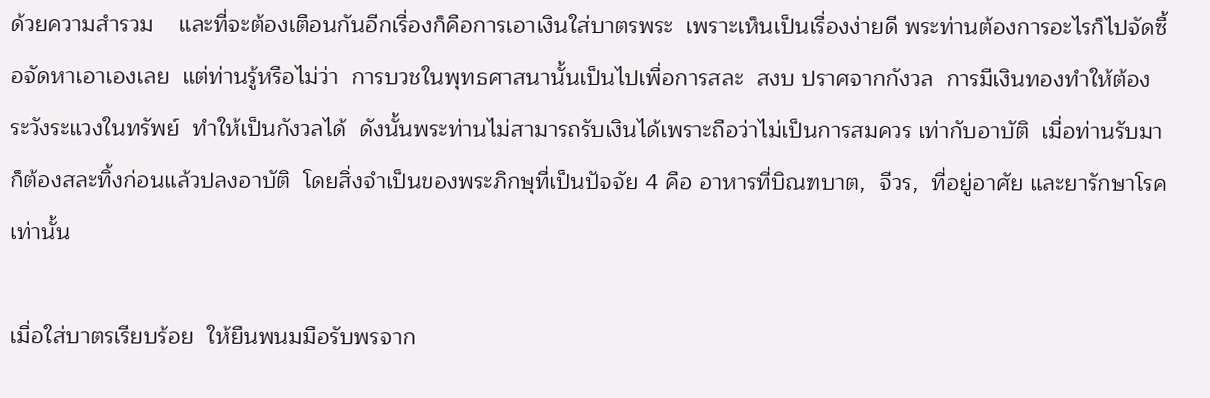ด้วยความสำรวม    และที่จะต้องเตือนกันอีกเรื่องก็คือการเอาเงินใส่บาตรพระ  เพราะเห็นเป็นเรื่องง่ายดี พระท่านต้องการอะไรก็ไปจัดซื้อจัดหาเอาเองเลย  แต่ท่านรู้หรือไม่ว่า  การบวชในพุทธศาสนานั้นเป็นไปเพื่อการสละ  สงบ ปราศจากกังวล  การมีเงินทองทำให้ต้องระวังระแวงในทรัพย์  ทำให้เป็นกังวลได้  ดังนั้นพระท่านไม่สามารถรับเงินได้เพราะถือว่าไม่เป็นการสมควร เท่ากับอาบัติ  เมื่อท่านรับมาก็ต้องสละทิ้งก่อนแล้วปลงอาบัติ  โดยสิ่งจำเป็นของพระภิกษุที่เป็นปัจจัย 4 คือ อาหารที่บิณฑบาต,  จีวร,  ที่อยู่อาศัย และยารักษาโรค เท่านั้น

เมื่อใส่บาตรเรียบร้อย  ให้ยืนพนมมือรับพรจาก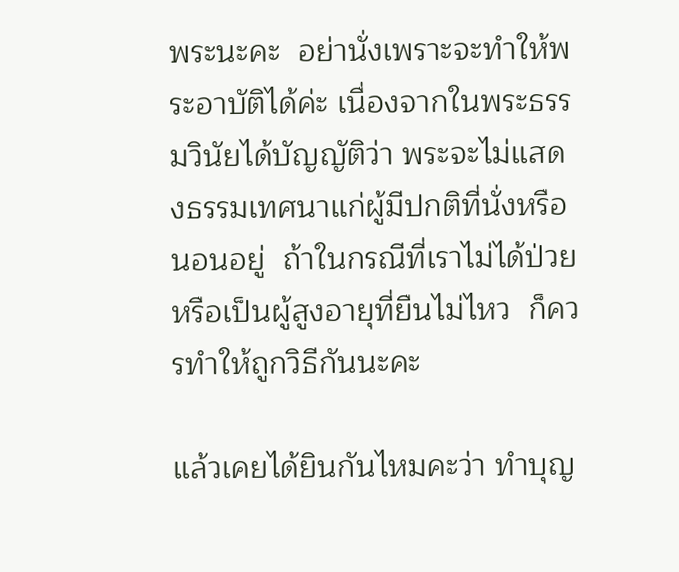พระนะคะ  อย่านั่งเพราะจะทำให้พระอาบัติได้ค่ะ เนื่องจากในพระธรรมวินัยได้บัญญัติว่า พระจะไม่แสดงธรรมเทศนาแก่ผู้มีปกติที่นั่งหรือนอนอยู่  ถ้าในกรณีที่เราไม่ได้ป่วย หรือเป็นผู้สูงอายุที่ยืนไม่ไหว  ก็ควรทำให้ถูกวิธีกันนะคะ

แล้วเคยได้ยินกันไหมคะว่า ทำบุญ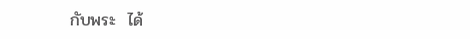กับพระ  ได้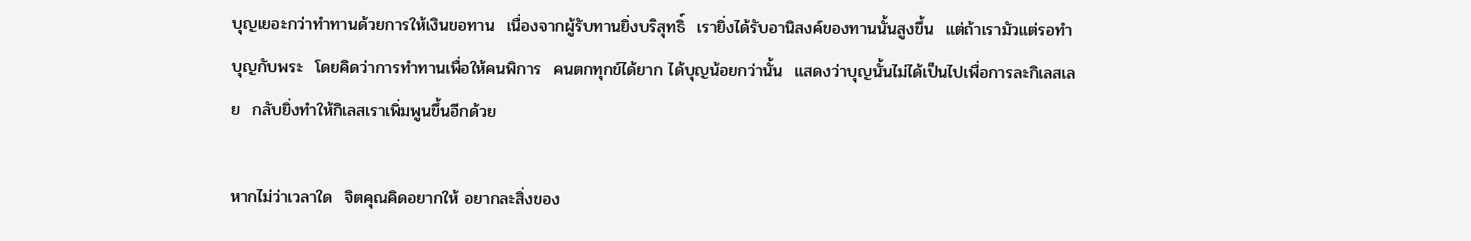บุญเยอะกว่าทำทานด้วยการให้เงินขอทาน  เนื่องจากผู้รับทานยิ่งบริสุทธิ์  เรายิ่งได้รับอานิสงค์ของทานนั้นสูงขึ้น  แต่ถ้าเรามัวแต่รอทำบุญกับพระ  โดยคิดว่าการทำทานเพื่อให้คนพิการ  คนตกทุกข์ได้ยาก ได้บุญน้อยกว่านั้น  แสดงว่าบุญนั้นไม่ได้เป็นไปเพื่อการละกิเลสเลย  กลับยิ่งทำให้กิเลสเราเพิ่มพูนขึ้นอีกด้วย

หากไม่ว่าเวลาใด  จิตคุณคิดอยากให้ อยากละสิ่งของ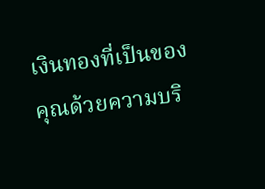เงินทองที่เป็นของคุณด้วยความบริ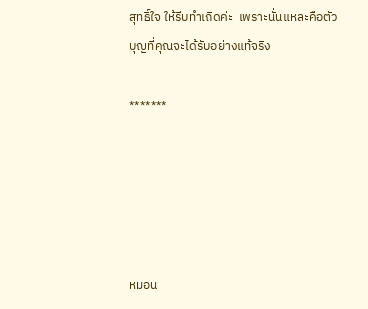สุทธิ์ใจ ให้รีบทำเถิดค่ะ  เพราะนั่นแหละคือตัวบุญที่คุณจะได้รับอย่างแท้จริง

*******





หมอน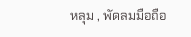หลุม , พัดลมมือถือ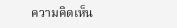ความคิดเห็น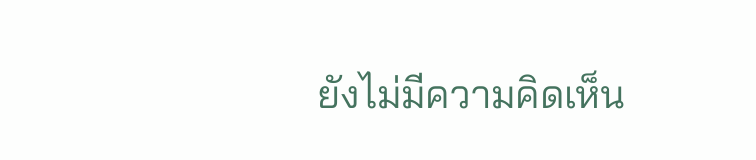ยังไม่มีความคิดเห็น